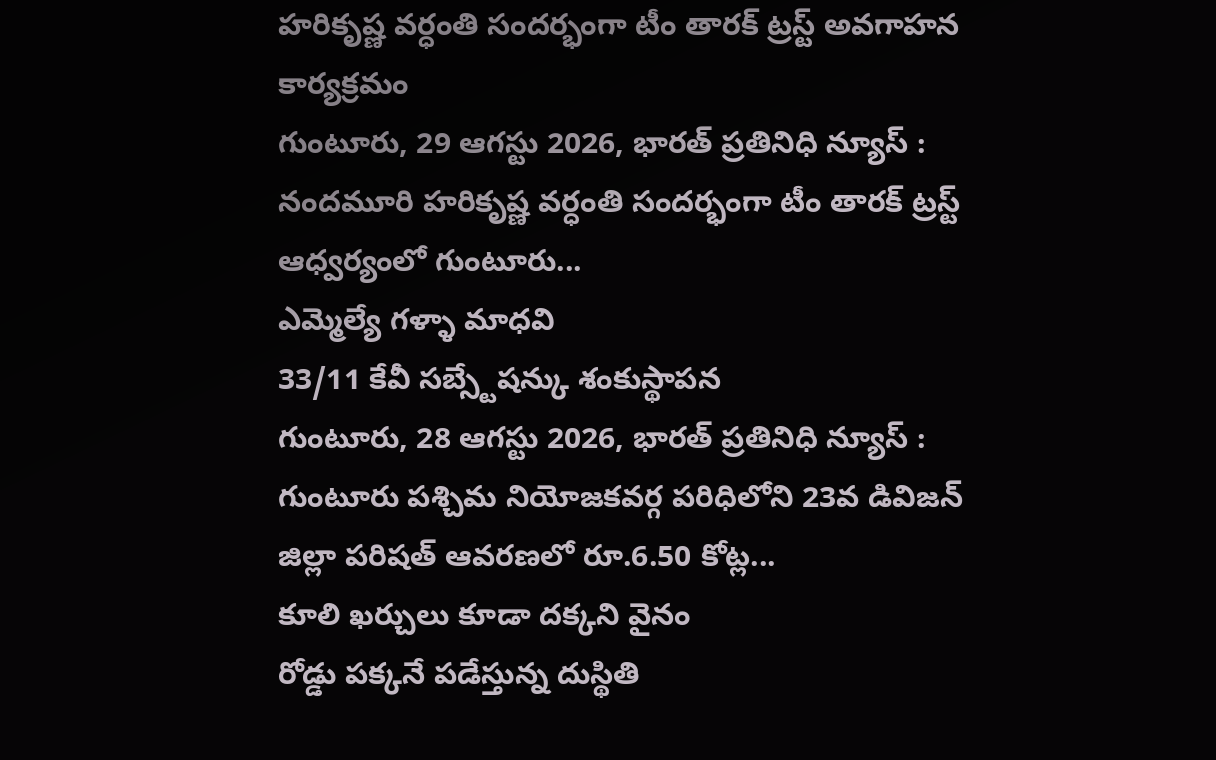హరికృష్ణ వర్ధంతి సందర్భంగా టీం తారక్ ట్రస్ట్ అవగాహన కార్యక్రమం
గుంటూరు, 29 ఆగస్టు 2026, భారత్ ప్రతినిధి న్యూస్ : నందమూరి హరికృష్ణ వర్ధంతి సందర్భంగా టీం తారక్ ట్రస్ట్ ఆధ్వర్యంలో గుంటూరు...
ఎమ్మెల్యే గళ్ళా మాధవి
33/11 కేవీ సబ్స్టేషన్కు శంకుస్థాపన
గుంటూరు, 28 ఆగస్టు 2026, భారత్ ప్రతినిధి న్యూస్ : గుంటూరు పశ్చిమ నియోజకవర్గ పరిధిలోని 23వ డివిజన్ జిల్లా పరిషత్ ఆవరణలో రూ.6.50 కోట్ల...
కూలి ఖర్చులు కూడా దక్కని వైనం
రోడ్డు పక్కనే పడేస్తున్న దుస్థితి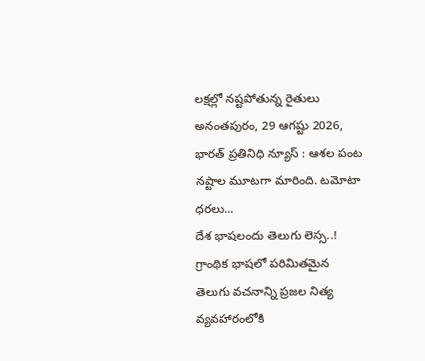లక్షల్లో నష్టపోతున్న రైతులు
అనంతపురం, 29 ఆగష్టు 2026, భారత్ ప్రతినిధి న్యూస్ : ఆశల పంట నష్టాల మూటగా మారింది. టమోటా ధరలు...
దేశ భాషలందు తెలుగు లెస్స..!
గ్రాంథిక భాషలో పరిమితమైన తెలుగు వచనాన్ని ప్రజల నిత్య వ్యవహారంలోకి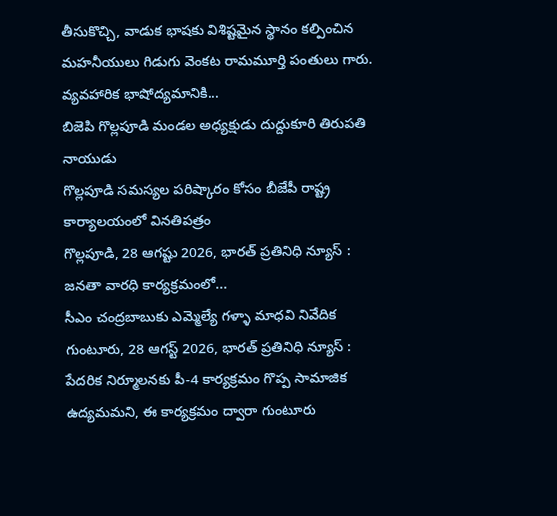తీసుకొచ్చి, వాడుక భాషకు విశిష్టమైన స్థానం కల్పించిన మహనీయులు గిడుగు వెంకట రామమూర్తి పంతులు గారు. వ్యవహారిక భాషోద్యమానికి...
బిజెపి గొల్లపూడి మండల అధ్యక్షుడు దుద్దుకూరి తిరుపతి నాయుడు
గొల్లపూడి సమస్యల పరిష్కారం కోసం బీజేపీ రాష్ట్ర కార్యాలయంలో వినతిపత్రం
గొల్లపూడి, 28 ఆగష్టు 2026, భారత్ ప్రతినిధి న్యూస్ : జనతా వారధి కార్యక్రమంలో...
సీఎం చంద్రబాబుకు ఎమ్మెల్యే గళ్ళా మాధవి నివేదిక
గుంటూరు, 28 ఆగస్ట్ 2026, భారత్ ప్రతినిధి న్యూస్ : పేదరిక నిర్మూలనకు పీ-4 కార్యక్రమం గొప్ప సామాజిక ఉద్యమమని, ఈ కార్యక్రమం ద్వారా గుంటూరు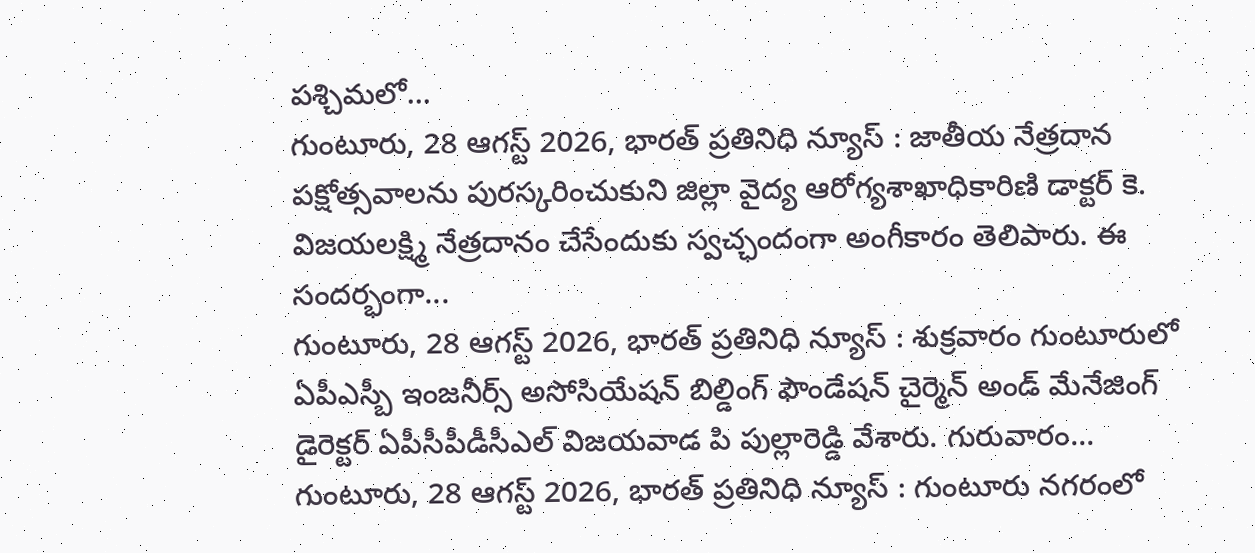పశ్చిమలో...
గుంటూరు, 28 ఆగస్ట్ 2026, భారత్ ప్రతినిధి న్యూస్ : జాతీయ నేత్రదాన పక్షోత్సవాలను పురస్కరించుకుని జిల్లా వైద్య ఆరోగ్యశాఖాధికారిణి డాక్టర్ కె. విజయలక్ష్మి నేత్రదానం చేసేందుకు స్వచ్ఛందంగా అంగీకారం తెలిపారు. ఈ సందర్భంగా...
గుంటూరు, 28 ఆగస్ట్ 2026, భారత్ ప్రతినిధి న్యూస్ : శుక్రవారం గుంటూరులో ఏపీఎస్బీ ఇంజనీర్స్ అసోసియేషన్ బిల్డింగ్ ఫౌండేషన్ చైర్మెన్ అండ్ మేనేజింగ్ డైరెక్టర్ ఏపీసీపీడీసీఎల్ విజయవాడ పి పుల్లారెడ్డి వేశారు. గురువారం...
గుంటూరు, 28 ఆగస్ట్ 2026, భారత్ ప్రతినిధి న్యూస్ : గుంటూరు నగరంలో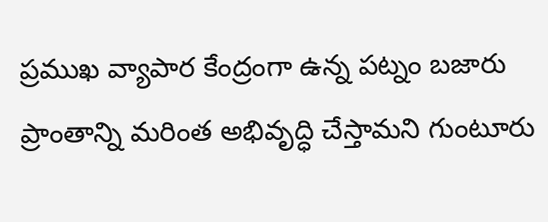ప్రముఖ వ్యాపార కేంద్రంగా ఉన్న పట్నం బజారు ప్రాంతాన్ని మరింత అభివృద్ధి చేస్తామని గుంటూరు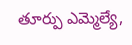తూర్పు ఎమ్మెల్యే,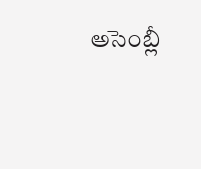అసెంబ్లీ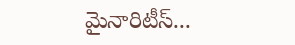మైనారిటీస్...